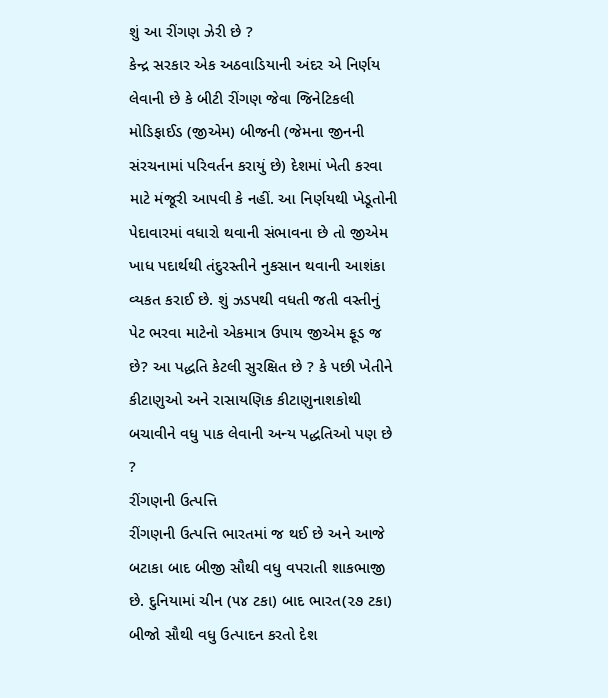શું આ રીંગણ ઝેરી છે ?
કેન્દ્ર સરકાર એક અઠવાડિયાની અંદર એ નિર્ણય લેવાની છે કે બીટી રીંગણ જેવા જિનેટિકલી મોડિફાઈડ (જીએમ) બીજની (જેમના જીનની સંરચનામાં પરિવર્તન કરાયું છે) દેશમાં ખેતી કરવા માટે મંજૂરી આપવી કે નહીં. આ નિર્ણયથી ખેડૂતોની પેદાવારમાં વધારો થવાની સંભાવના છે તો જીએમ ખાધ પદાર્થથી તંદુરસ્તીને નુકસાન થવાની આશંકા વ્યકત કરાઈ છે. શું ઝડપથી વધતી જતી વસ્તીનું પેટ ભરવા માટેનો એકમાત્ર ઉપાય જીએમ ફૂડ જ છે? આ પદ્ધતિ કેટલી સુરક્ષિત છે ? કે પછી ખેતીને કીટાણુઓ અને રાસાયણિક કીટાણુનાશકોથી બચાવીને વધુ પાક લેવાની અન્ય પદ્ધતિઓ પણ છે ?
રીંગણની ઉત્પત્તિ
રીંગણની ઉત્પત્તિ ભારતમાં જ થઈ છે અને આજે બટાકા બાદ બીજી સૌથી વધુ વપરાતી શાકભાજી છે. દુનિયામાં ચીન (૫૪ ટકા) બાદ ભારત(૨૭ ટકા) બીજો સૌથી વધુ ઉત્પાદન કરતો દેશ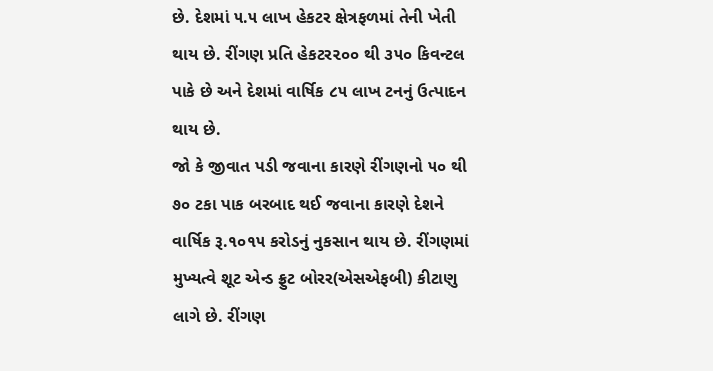છે. દેશમાં ૫.૫ લાખ હેકટર ક્ષેત્રફળમાં તેની ખેતી થાય છે. રીંગણ પ્રતિ હેકટર૨૦૦ થી ૩૫૦ કિવન્ટલ પાકે છે અને દેશમાં વાર્ષિક ૮૫ લાખ ટનનું ઉત્પાદન થાય છે.
જો કે જીવાત પડી જવાના કારણે રીંગણનો ૫૦ થી ૭૦ ટકા પાક બરબાદ થઈ જવાના કારણે દેશને વાર્ષિક રૂ.૧૦૧૫ કરોડનું નુકસાન થાય છે. રીંગણમાં મુખ્યત્વે શૂટ એન્ડ ફ્રુટ બોરર(એસએફબી) કીટાણુ લાગે છે. રીંગણ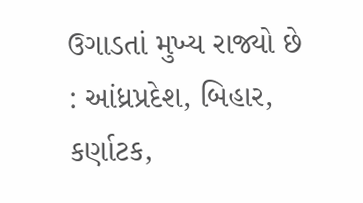ઉગાડતાં મુખ્ય રાજ્યો છે : આંધ્રપ્રદેશ, બિહાર, કર્ણાટક,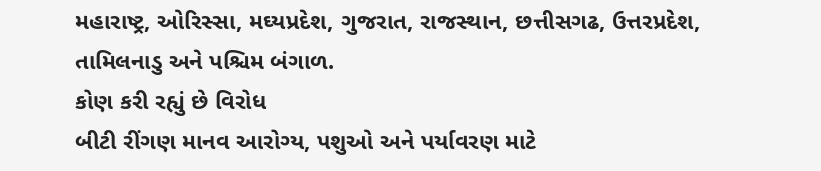મહારાષ્ટ્ર, ઓરિસ્સા, મઘ્યપ્રદેશ, ગુજરાત, રાજસ્થાન, છત્તીસગઢ, ઉત્તરપ્રદેશ, તામિલનાડુ અને પશ્ચિમ બંગાળ.
કોણ કરી રહ્યું છે વિરોધ
બીટી રીંગણ માનવ આરોગ્ય, પશુઓ અને પર્યાવરણ માટે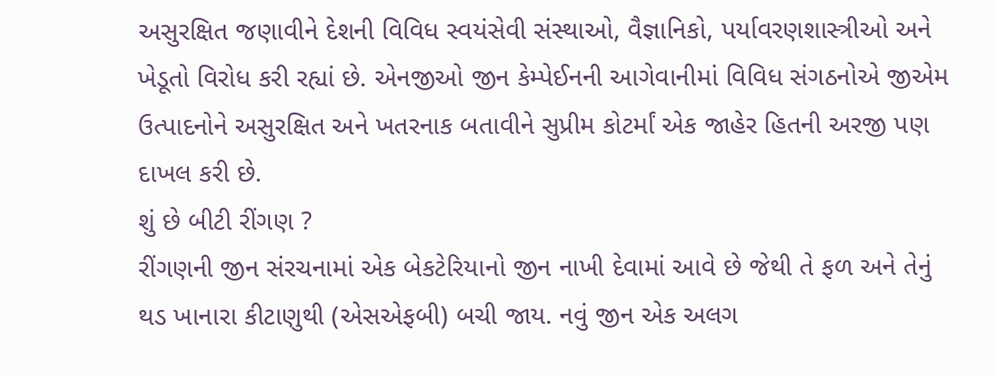અસુરક્ષિત જણાવીને દેશની વિવિધ સ્વયંસેવી સંસ્થાઓ, વૈજ્ઞાનિકો, પર્યાવરણશાસ્ત્રીઓ અને ખેડૂતો વિરોધ કરી રહ્યાં છે. એનજીઓ જીન કેમ્પેઈનની આગેવાનીમાં વિવિધ સંગઠનોએ જીએમ ઉત્પાદનોને અસુરક્ષિત અને ખતરનાક બતાવીને સુપ્રીમ કોટર્માં એક જાહેર હિતની અરજી પણ દાખલ કરી છે.
શું છે બીટી રીંગણ ?
રીંગણની જીન સંરચનામાં એક બેકટેરિયાનો જીન નાખી દેવામાં આવે છે જેથી તે ફળ અને તેનું થડ ખાનારા કીટાણુથી (એસએફબી) બચી જાય. નવું જીન એક અલગ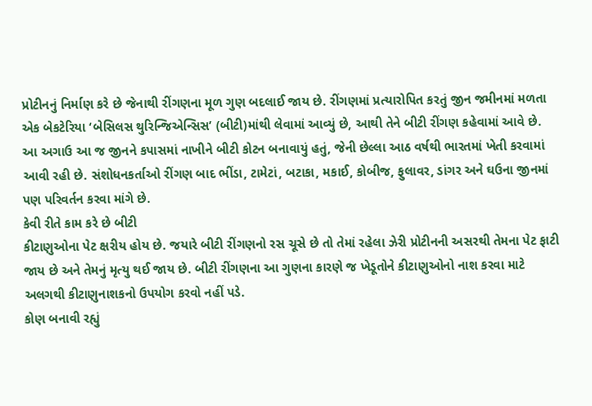પ્રોટીનનું નિર્માણ કરે છે જેનાથી રીંગણના મૂળ ગુણ બદલાઈ જાય છે. રીંગણમાં પ્રત્યારોપિત કરતું જીન જમીનમાં મળતા એક બેકટેરિયા ‘બેસિલસ થુરિન્જિએન્સિસ’ (બીટી)માંથી લેવામાં આવ્યું છે, આથી તેને બીટી રીંગણ કહેવામાં આવે છે. આ અગાઉ આ જ જીનને કપાસમાં નાખીને બીટી કોટન બનાવાયું હતું, જેની છેલ્લા આઠ વર્ષથી ભારતમાં ખેતી કરવામાં આવી રહી છે. સંશોધનકર્તાઓ રીંગણ બાદ ભીંડા, ટામેટાં, બટાકા, મકાઈ, કોબીજ, ફુલાવર, ડાંગર અને ઘઉના જીનમાં પણ પરિવર્તન કરવા માંગે છે.
કેવી રીતે કામ કરે છે બીટી
કીટાણુઓના પેટ ક્ષરીય હોય છે. જયારે બીટી રીંગણનો રસ ચૂસે છે તો તેમાં રહેલા ઝેરી પ્રોટીનની અસરથી તેમના પેટ ફાટી જાય છે અને તેમનું મૃત્યુ થઈ જાય છે. બીટી રીંગણના આ ગુણના કારણે જ ખેડૂતોને કીટાણુઓનો નાશ કરવા માટે અલગથી કીટાણુનાશકનો ઉપયોગ કરવો નહીં પડે.
કોણ બનાવી રહ્યું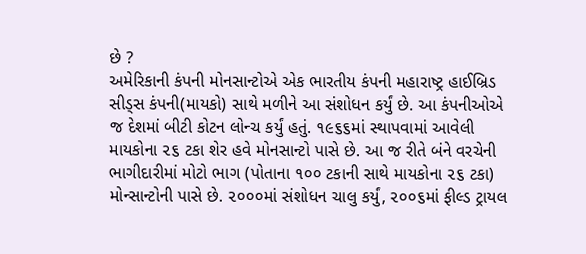છે ?
અમેરિકાની કંપની મોનસાન્ટોએ એક ભારતીય કંપની મહારાષ્ટ્ર હાઈબ્રિડ સીડ્સ કંપની(માયકો) સાથે મળીને આ સંશોધન કર્યું છે. આ કંપનીઓએ જ દેશમાં બીટી કોટન લોન્ચ કર્યું હતું. ૧૯૬૬માં સ્થાપવામાં આવેલી માયકોના ૨૬ ટકા શેર હવે મોનસાન્ટો પાસે છે. આ જ રીતે બંને વરચેની ભાગીદારીમાં મોટો ભાગ (પોતાના ૧૦૦ ટકાની સાથે માયકોના ૨૬ ટકા) મોન્સાન્ટોની પાસે છે. ૨૦૦૦માં સંશોધન ચાલુ કર્યું, ૨૦૦૬માં ફીલ્ડ ટ્રાયલ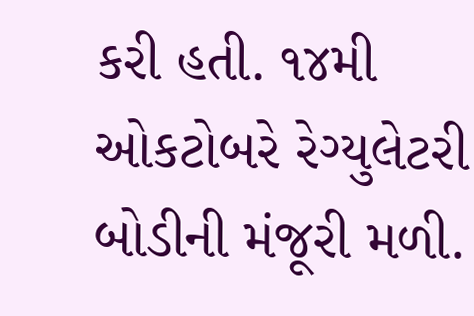કરી હતી. ૧૪મી ઓકટોબરે રેગ્યુલેટરી બોડીની મંજૂરી મળી.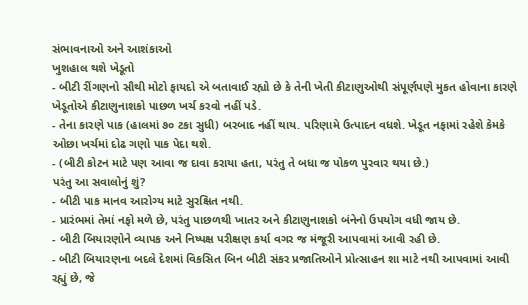સંભાવનાઓ અને આશંકાઓ
ખુશહાલ થશે ખેડૂતો
- બીટી રીંગણનો સૌથી મોટો ફાયદો એ બતાવાઈ રહ્યો છે કે તેની ખેતી કીટાણુઓથી સંપૂર્ણપણે મુકત હોવાના કારણે ખેડૂતોએ કીટાણુનાશકો પાછળ ખર્ચ કરવો નહીં પડે.
- તેના કારણે પાક (હાલમાં ૭૦ ટકા સુધી) બરબાદ નહીં થાય. પરિણામે ઉત્પાદન વધશે. ખેડૂત નફામાં રહેશે કેમકે ઓછા ખર્ચમાં દોઢ ગણો પાક પેદા થશે.
- (બીટી કોટન માટે પણ આવા જ દાવા કરાયા હતા, પરંતુ તે બધા જ પોકળ પુરવાર થયા છે.)
પરંતુ આ સવાલોનું શું?
- બીટી પાક માનવ આરોગ્ય માટે સુરક્ષિત નથી.
- પ્રારંભમાં તેમાં નફો મળે છે, પરંતુ પાછળથી ખાતર અને કીટાણુનાશકો બંનેનો ઉપયોગ વધી જાય છે.
- બીટી બિયારણોને વ્યાપક અને નિષ્પક્ષ પરીક્ષણ કર્યા વગર જ મંજૂરી આપવામાં આવી રહી છે.
- બીટી બિયારણના બદલે દેશમાં વિકસિત બિન બીટી સંકર પ્રજાતિઓને પ્રોત્સાહન શા માટે નથી આપવામાં આવી રહ્યું છે, જે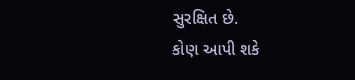સુરક્ષિત છે.
કોણ આપી શકે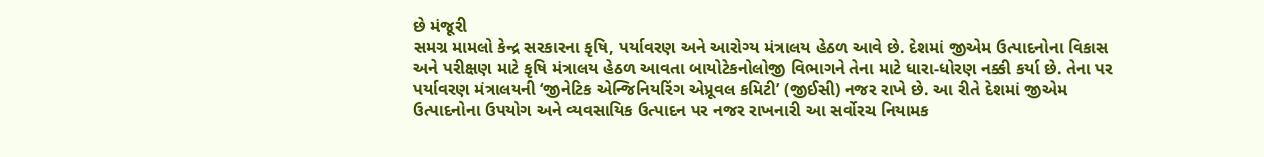છે મંજૂરી
સમગ્ર મામલો કેન્દ્ર સરકારના કૃષિ, પર્યાવરણ અને આરોગ્ય મંત્રાલય હેઠળ આવે છે. દેશમાં જીએમ ઉત્પાદનોના વિકાસ અને પરીક્ષણ માટે કૃષિ મંત્રાલય હેઠળ આવતા બાયોટેકનોલોજી વિભાગને તેના માટે ધારા-ધોરણ નક્કી કર્યા છે. તેના પર પર્યાવરણ મંત્રાલયની ‘જીનેટિક એન્જિનિયરિંગ એપ્રૂવલ કમિટી’ (જીઈસી) નજર રાખે છે. આ રીતે દેશમાં જીએમ ઉત્પાદનોના ઉપયોગ અને વ્યવસાયિક ઉત્પાદન પર નજર રાખનારી આ સર્વોરચ નિયામક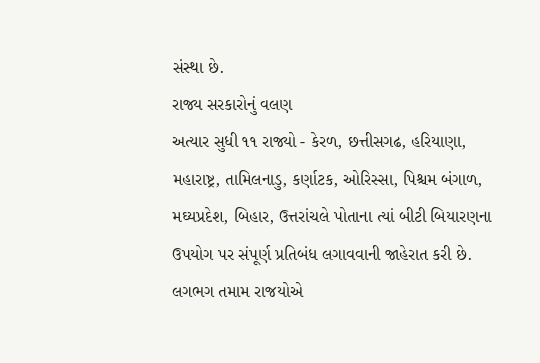સંસ્થા છે.
રાજ્ય સરકારોનું વલણ
અત્યાર સુધી ૧૧ રાજ્યો - કેરળ, છત્તીસગઢ, હરિયાણા, મહારાષ્ટ્ર, તામિલનાડુ, કર્ણાટક, ઓરિસ્સા, પિશ્ચમ બંગાળ, મઘ્યપ્રદેશ, બિહાર, ઉત્તરાંચલે પોતાના ત્યાં બીટી બિયારણના ઉપયોગ પર સંપૂર્ણ પ્રતિબંધ લગાવવાની જાહેરાત કરી છે. લગભગ તમામ રાજયોએ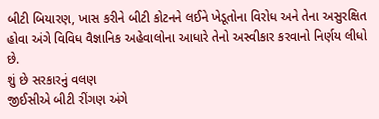બીટી બિયારણ, ખાસ કરીને બીટી કોટનને લઈને ખેડૂતોના વિરોધ અને તેના અસુરક્ષિત હોવા અંગે વિવિધ વૈજ્ઞાનિક અહેવાલોના આધારે તેનો અસ્વીકાર કરવાનો નિર્ણય લીધો છે.
શું છે સરકારનું વલણ
જીઈસીએ બીટી રીંગણ અંગે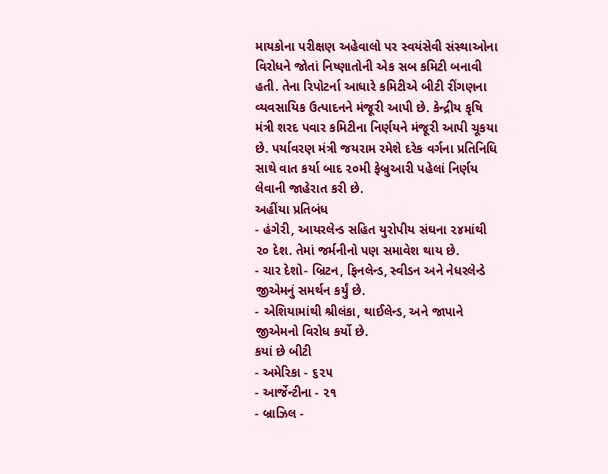માયકોના પરીક્ષણ અહેવાલો પર સ્વયંસેવી સંસ્થાઓના વિરોધને જોતાં નિષ્ણાતોની એક સબ કમિટી બનાવી હતી. તેના રિપોટર્ના આધારે કમિટીએ બીટી રીંગણના વ્યવસાયિક ઉત્પાદનને મંજૂરી આપી છે. કેન્દ્રીય કૃષિ મંત્રી શરદ પવાર કમિટીના નિર્ણયને મંજૂરી આપી ચૂકયા છે. પર્યાવરણ મંત્રી જયરામ રમેશે દરેક વર્ગના પ્રતિનિધિ સાથે વાત કર્યા બાદ ૨૦મી ફેબ્રુઆરી પહેલાં નિર્ણય લેવાની જાહેરાત કરી છે.
અહીંયા પ્રતિબંધ
- હંગેરી, આયરલેન્ડ સહિત યુરોપીય સંઘના ૨૪માંથી ૨૦ દેશ. તેમાં જર્મનીનો પણ સમાવેશ થાય છે.
- ચાર દેશો- બ્રિટન, ફિનલેન્ડ, સ્વીડન અને નેધરલેન્ડે જીએમનું સમર્થન કર્યું છે.
- એશિયામાંથી શ્રીલંકા, થાઈલેન્ડ, અને જાપાને જીએમનો વિરોધ કર્યો છે.
કયાં છે બીટી
- અમેરિકા - ૬૨૫
- આર્જેન્ટીના - ૨૧
- બ્રાઝિલ -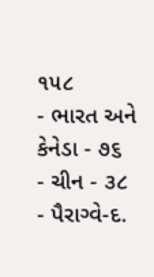૧૫૮
- ભારત અને કેનેડા - ૭૬
- ચીન - ૩૮
- પૈરાગ્વે-દ.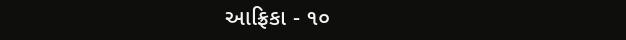આફ્રિકા - ૧૦